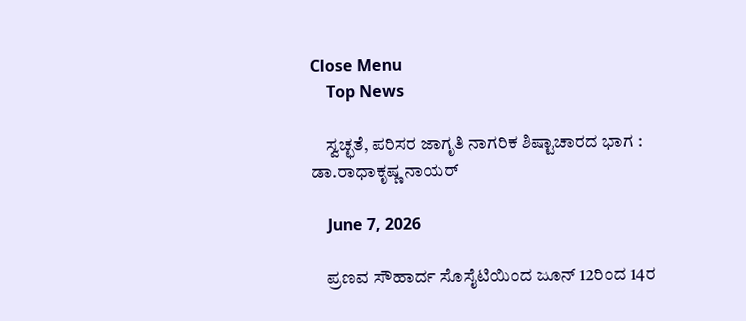Close Menu
    Top News

    ಸ್ವಚ್ಛತೆ, ಪರಿಸರ ಜಾಗೃತಿ ನಾಗರಿಕ ಶಿಷ್ಟಾಚಾರದ ಭಾಗ : ಡಾ.ರಾಧಾಕೃಷ್ಣ ನಾಯರ್

    June 7, 2026

    ಪ್ರಣವ ಸೌಹಾರ್ದ ಸೊಸೈಟಿಯಿಂದ ಜೂನ್‌ 12ರಿಂದ 14ರ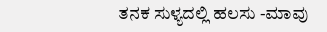ತನಕ ಸುಳ್ಯದಲ್ಲಿ ಹಲಸು -ಮಾವು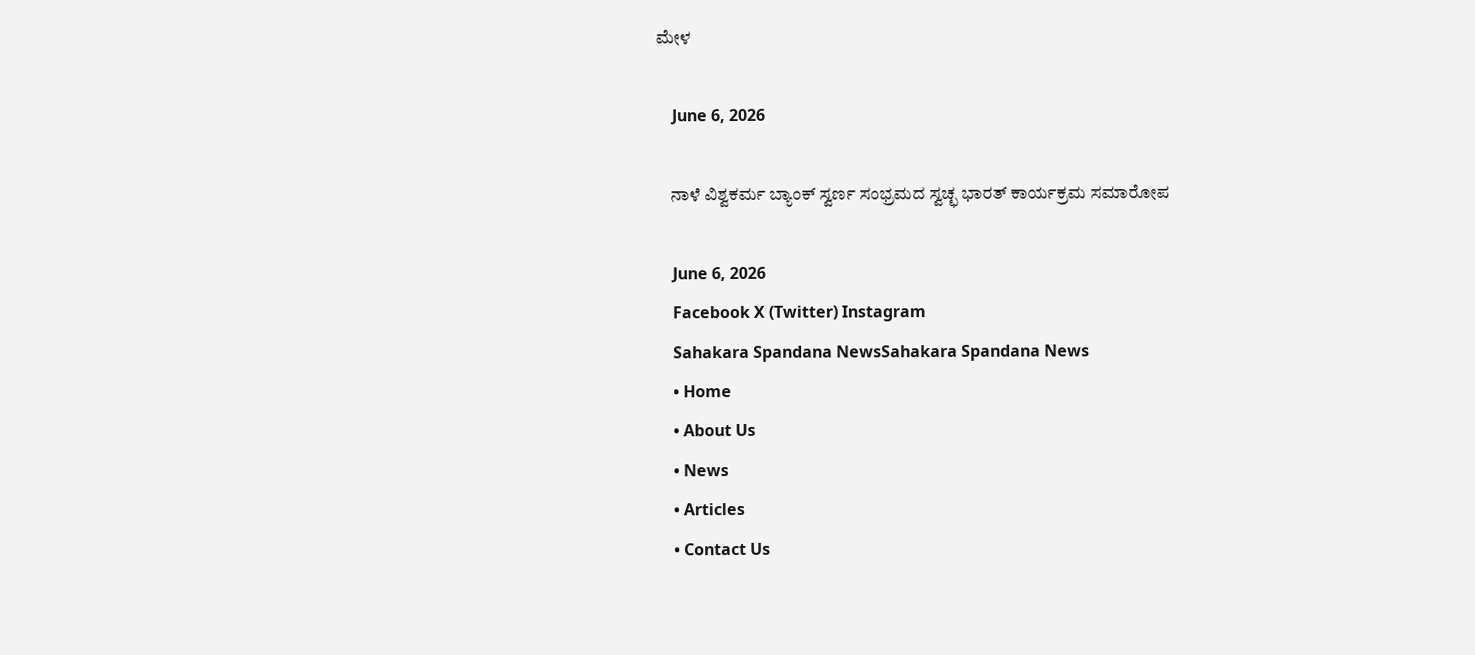ಮೇಳ

    June 6, 2026

    ನಾಳೆ ವಿಶ್ವಕರ್ಮ ಬ್ಯಾಂಕ್‌ ಸ್ವರ್ಣ ಸಂಭ್ರಮದ ಸ್ವಚ್ಛ ಭಾರತ್‌ ಕಾರ್ಯಕ್ರಮ ಸಮಾರೋಪ

    June 6, 2026
    Facebook X (Twitter) Instagram
    Sahakara Spandana NewsSahakara Spandana News
    • Home
    • About Us
    • News
    • Articles
    • Contact Us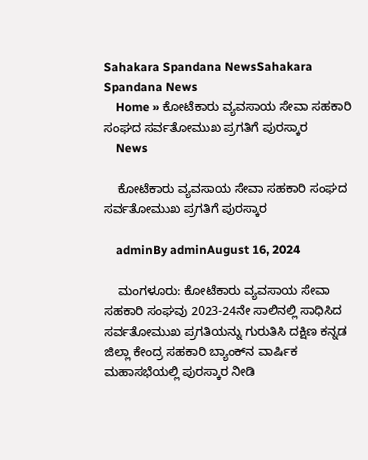Sahakara Spandana NewsSahakara Spandana News
    Home » ಕೋಟೆಕಾರು ವ್ಯವಸಾಯ ಸೇವಾ ಸಹಕಾರಿ ಸಂಘದ ಸರ್ವತೋಮುಖ ಪ್ರಗತಿಗೆ ಪುರಸ್ಕಾರ
    News

    ಕೋಟೆಕಾರು ವ್ಯವಸಾಯ ಸೇವಾ ಸಹಕಾರಿ ಸಂಘದ ಸರ್ವತೋಮುಖ ಪ್ರಗತಿಗೆ ಪುರಸ್ಕಾರ

    adminBy adminAugust 16, 2024

    ಮಂಗಳೂರು: ಕೋಟೆಕಾರು ವ್ಯವಸಾಯ ಸೇವಾ ಸಹಕಾರಿ ಸಂಘವು 2023-24ನೇ ಸಾಲಿನಲ್ಲಿ ಸಾಧಿಸಿದ ಸರ್ವತೋಮುಖ ಪ್ರಗತಿಯನ್ನು ಗುರುತಿಸಿ ದಕ್ಷಿಣ ಕನ್ನಡ ಜಿಲ್ಲಾ ಕೇಂದ್ರ ಸಹಕಾರಿ ಬ್ಯಾಂಕ್‌ನ ವಾರ್ಷಿಕ ಮಹಾಸಭೆಯಲ್ಲಿ ಪುರಸ್ಕಾರ ನೀಡಿ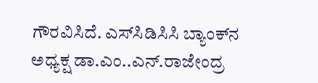ಗೌರವಿಸಿದೆ. ಎಸ್‌ಸಿಡಿಸಿಸಿ ಬ್ಯಾಂಕ್‌ನ ಅಧ್ಯಕ್ಷ ಡಾ.ಎಂ..ಎನ್‌.ರಾಜೇಂದ್ರ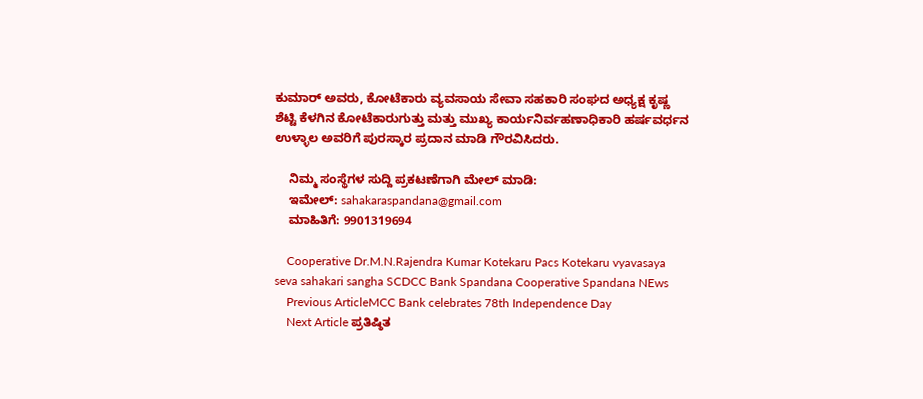ಕುಮಾರ್‌ ಅವರು, ಕೋಟೆಕಾರು ವ್ಯವಸಾಯ ಸೇವಾ ಸಹಕಾರಿ ಸಂಘದ ಅಧ್ಯಕ್ಷ ಕೃಷ್ಣ ಶೆಟ್ಟಿ ಕೆಳಗಿನ ಕೋಟೆಕಾರುಗುತ್ತು ಮತ್ತು ಮುಖ್ಯ ಕಾರ್ಯನಿರ್ವಹಣಾಧಿಕಾರಿ ಹರ್ಷವರ್ಧನ ಉಳ್ಳಾಲ ಅವರಿಗೆ ಪುರಸ್ಕಾರ ಪ್ರದಾನ ಮಾಡಿ ಗೌರವಿಸಿದರು.

    ನಿಮ್ಮ ಸಂಸ್ಥೆಗಳ ಸುದ್ದಿ ಪ್ರಕಟಣೆಗಾಗಿ ಮೇಲ್ ಮಾಡಿ:
    ಇಮೇಲ್: sahakaraspandana@gmail.com
    ಮಾಹಿತಿಗೆ: 9901319694

    Cooperative Dr.M.N.Rajendra Kumar Kotekaru Pacs Kotekaru vyavasaya seva sahakari sangha SCDCC Bank Spandana Cooperative Spandana NEws
    Previous ArticleMCC Bank celebrates 78th Independence Day
    Next Article ಪ್ರತಿಷ್ಠಿತ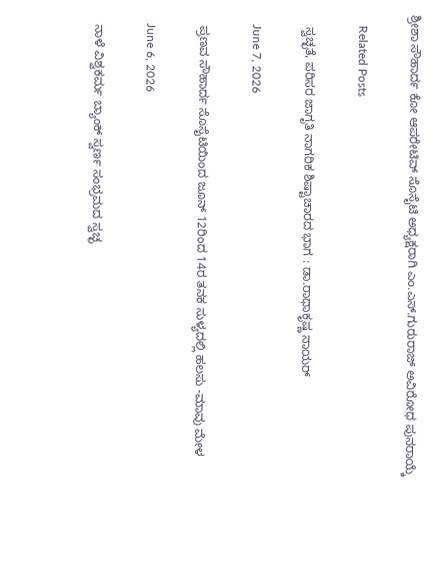ಶ್ರೀಶಾ ಸೌಹಾರ್ದ ಕೋ ಆಪರೇಟಿವ್ ಸೊಸೈಟಿ ಅಧ್ಯಕ್ಷರಾಗಿ ಎಂ.ಎಸ್.ಗುರುರಾಜ್ ಅವಿರೋಧ ಪುನರಾಯ್ಕೆ

    Related Posts

    ಸ್ವಚ್ಛತೆ, ಪರಿಸರ ಜಾಗೃತಿ ನಾಗರಿಕ ಶಿಷ್ಟಾಚಾರದ ಭಾಗ : ಡಾ.ರಾಧಾಕೃಷ್ಣ ನಾಯರ್

    June 7, 2026

    ಪ್ರಣವ ಸೌಹಾರ್ದ ಸೊಸೈಟಿಯಿಂದ ಜೂನ್‌ 12ರಿಂದ 14ರ ತನಕ ಸುಳ್ಯದಲ್ಲಿ ಹಲಸು -ಮಾವು ಮೇಳ

    June 6, 2026

    ನಾಳೆ ವಿಶ್ವಕರ್ಮ ಬ್ಯಾಂಕ್‌ ಸ್ವರ್ಣ ಸಂಭ್ರಮದ ಸ್ವಚ್ಛ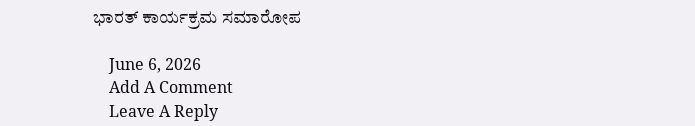ಭಾರತ್‌ ಕಾರ್ಯಕ್ರಮ ಸಮಾರೋಪ

    June 6, 2026
    Add A Comment
    Leave A Reply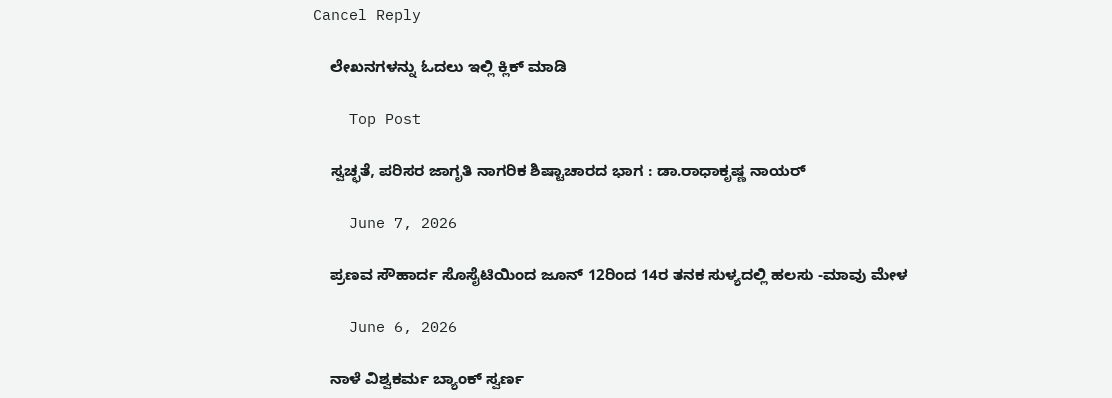Cancel Reply

    ಲೇಖನಗಳನ್ನು ಓದಲು ಇಲ್ಲಿ ಕ್ಲಿಕ್ ಮಾಡಿ

    Top Post

    ಸ್ವಚ್ಛತೆ, ಪರಿಸರ ಜಾಗೃತಿ ನಾಗರಿಕ ಶಿಷ್ಟಾಚಾರದ ಭಾಗ : ಡಾ.ರಾಧಾಕೃಷ್ಣ ನಾಯರ್

    June 7, 2026

    ಪ್ರಣವ ಸೌಹಾರ್ದ ಸೊಸೈಟಿಯಿಂದ ಜೂನ್‌ 12ರಿಂದ 14ರ ತನಕ ಸುಳ್ಯದಲ್ಲಿ ಹಲಸು -ಮಾವು ಮೇಳ

    June 6, 2026

    ನಾಳೆ ವಿಶ್ವಕರ್ಮ ಬ್ಯಾಂಕ್‌ ಸ್ವರ್ಣ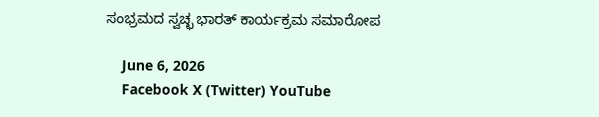ಸಂಭ್ರಮದ ಸ್ವಚ್ಛ ಭಾರತ್‌ ಕಾರ್ಯಕ್ರಮ ಸಮಾರೋಪ

    June 6, 2026
    Facebook X (Twitter) YouTube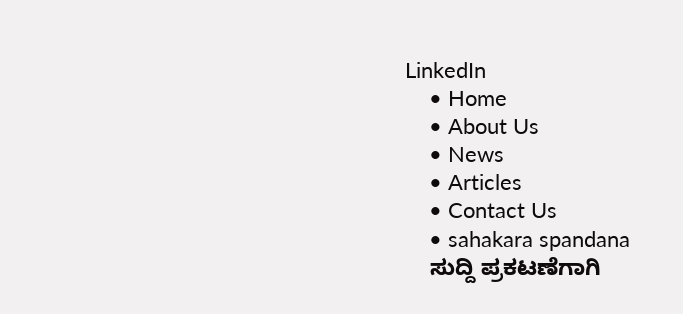LinkedIn
    • Home
    • About Us
    • News
    • Articles
    • Contact Us
    • sahakara spandana
    ಸುದ್ದಿ ಪ್ರಕಟಣೆಗಾಗಿ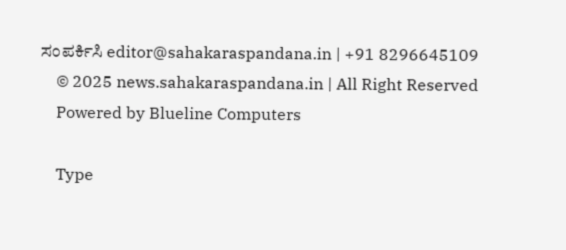ಸಂಪರ್ಕಿಸಿ editor@sahakaraspandana.in | +91 8296645109
    © 2025 news.sahakaraspandana.in | All Right Reserved
    Powered by Blueline Computers

    Type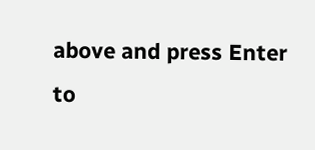above and press Enter to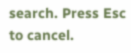search. Press Esc to cancel.